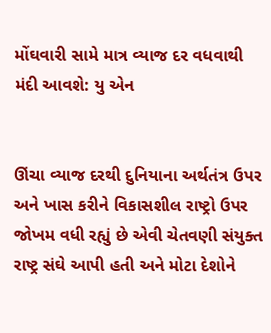મોંઘવારી સામે માત્ર વ્યાજ દર વધવાથી મંદી આવશે: યુ એન


ઊંચા વ્યાજ દરથી દુનિયાના અર્થતંત્ર ઉપર અને ખાસ કરીને વિકાસશીલ રાષ્ટ્રો ઉપર જોખમ વધી રહ્યું છે એવી ચેતવણી સંયુક્ત રાષ્ટ્ર સંઘે આપી હતી અને મોટા દેશોને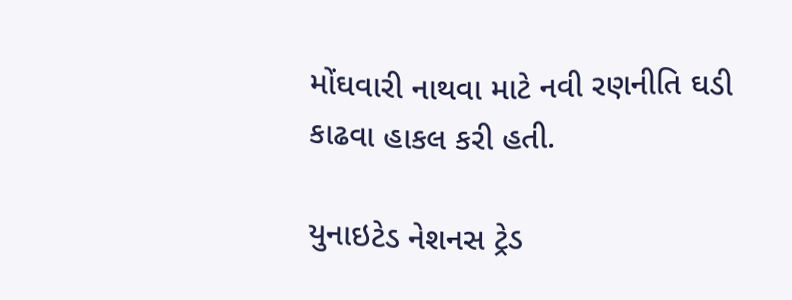મોંઘવારી નાથવા માટે નવી રણનીતિ ઘડી કાઢવા હાકલ કરી હતી.

યુનાઇટેડ નેશનસ ટ્રેડ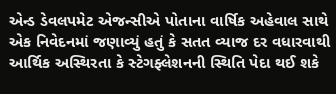એન્ડ ડેવલપમેટ એજન્સીએ પોતાના વાર્ષિક અહેવાલ સાથે એક નિવેદનમાં જણાવ્યું હતું કે સતત વ્યાજ દર વધારવાથી આર્થિક અસ્થિરતા કે સ્ટેગફ્લેશનની સ્થિતિ પેદા થઈ શકે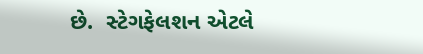છે.  સ્ટેગફેલશન એટલે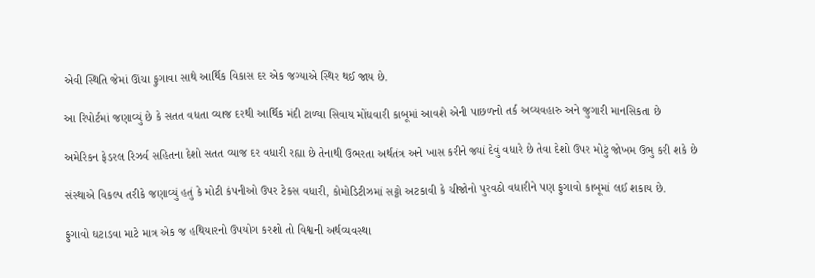એવી સ્થિતિ જેમાં ઊંચા ફુગાવા સાથે આર્થિક વિકાસ દર એક જગ્યાએ સ્થિર થઈ જાય છે.

આ રિપોર્ટમાં જણાવ્યું છે કે સતત વધતા વ્યાજ દરથી આર્થિક મંદી ટાળ્યા સિવાય મોંઘવારી કાબૂમાં આવશે એની પાછળનો તર્ક અવ્યવહારુ અને જુગારી માનસિકતા છે

અમેરિકન ફેડરલ રિઝર્વ સહિતના દેશો સતત વ્યાજ દર વધારી રહ્યા છે તેનાથી ઉભરતા અર્થતંત્ર અને ખાસ કરીને જ્યાં દેવું વધારે છે તેવા દેશો ઉપર મોટું જોખમ ઉભુ કરી શકે છે

સંસ્થાએ વિકલ્પ તરીકે જણાવ્યું હતું કે મોટી કંપનીઓ ઉપર ટેકસ વધારી, કોમોડિટીઝમાં સટ્ટો અટકાવી કે ચીજોનો પુરવઠો વધારીને પણ ફુગાવો કાબૂમાં લઈ શકાય છે.

ફુગાવો ઘટાડવા માટે માત્ર એક જ હથિયારનો ઉપયોગ કરશો તો વિશ્વની અર્થવ્યવસ્થા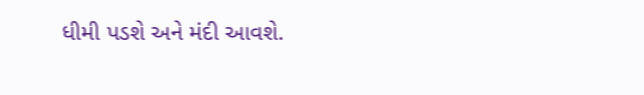ધીમી પડશે અને મંદી આવશે.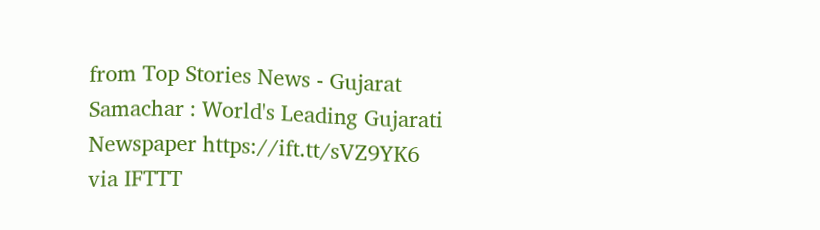from Top Stories News - Gujarat Samachar : World's Leading Gujarati Newspaper https://ift.tt/sVZ9YK6
via IFTTT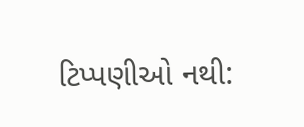ટિપ્પણીઓ નથી: